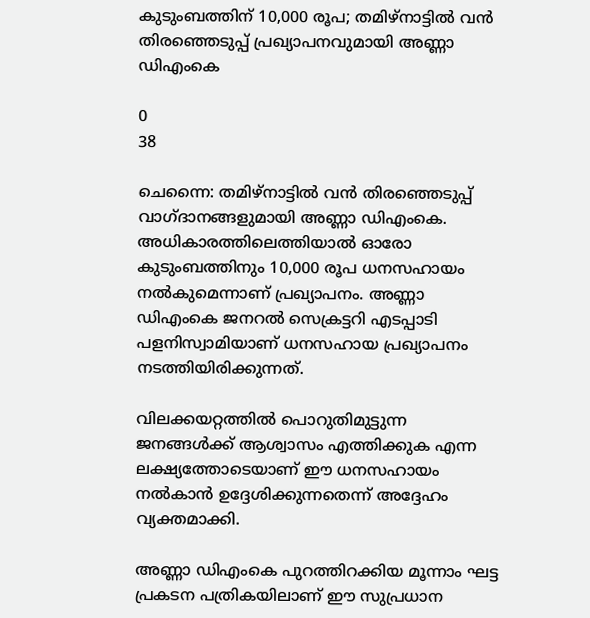കുടുംബത്തിന് 10,000 രൂപ; തമിഴ്നാട്ടിൽ വൻ തിരഞ്ഞെടുപ്പ് പ്രഖ്യാപനവുമായി അണ്ണാ ഡിഎംകെ

0
38

ചെന്നൈ: തമിഴ്നാട്ടിൽ വൻ തിരഞ്ഞെടുപ്പ് വാഗ്ദാനങ്ങളുമായി അണ്ണാ ഡിഎംകെ. അധികാരത്തിലെത്തിയാൽ ഓരോ കുടുംബത്തിനും 10,000 രൂപ ധനസഹായം നൽകുമെന്നാണ് പ്രഖ്യാപനം. അണ്ണാ ഡിഎംകെ ജനറൽ സെക്രട്ടറി എടപ്പാടി പളനിസ്വാമിയാണ് ധനസഹായ പ്രഖ്യാപനം നടത്തിയിരിക്കുന്നത്.

വിലക്കയറ്റത്തിൽ പൊറുതിമുട്ടുന്ന ജനങ്ങൾക്ക് ആശ്വാസം എത്തിക്കുക എന്ന ലക്ഷ്യത്തോടെയാണ് ഈ ധനസഹായം നൽകാൻ ഉദ്ദേശിക്കുന്നതെന്ന് അദ്ദേഹം വ്യക്തമാക്കി.

അണ്ണാ ഡിഎംകെ പുറത്തിറക്കിയ മൂന്നാം ഘട്ട പ്രകടന പത്രികയിലാണ് ഈ സുപ്രധാന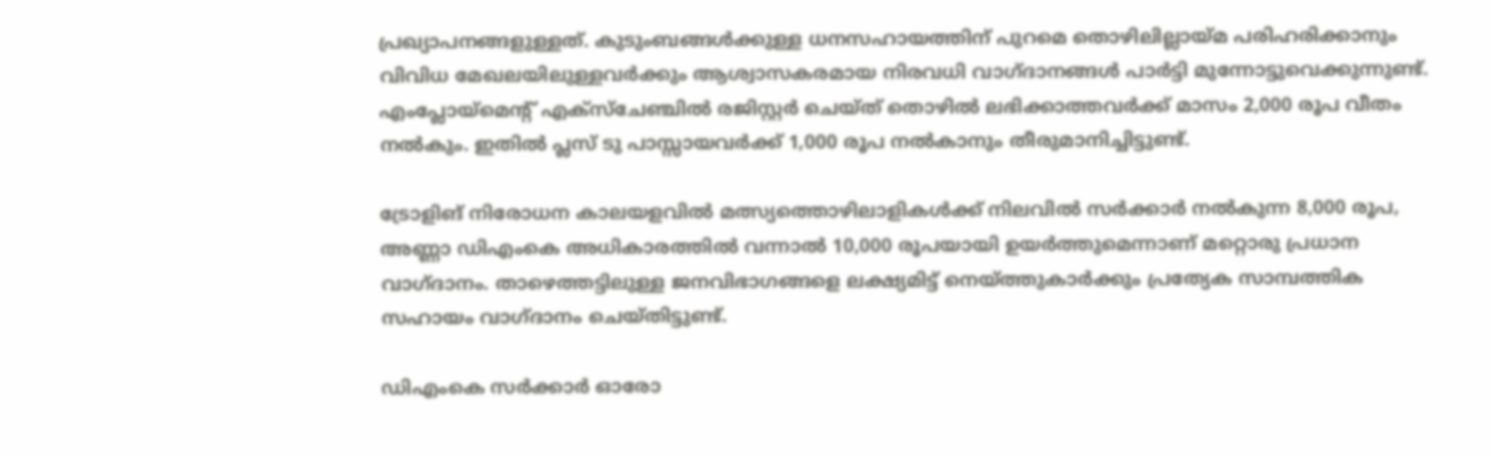പ്രഖ്യാപനങ്ങളുള്ളത്. കുടുംബങ്ങൾക്കുള്ള ധനസഹായത്തിന് പുറമെ തൊഴിലില്ലായ്മ പരിഹരിക്കാനും വിവിധ മേഖലയിലുള്ളവർക്കും ആശ്വാസകരമായ നിരവധി വാഗ്ദാനങ്ങൾ പാർട്ടി മുന്നോട്ടുവെക്കുന്നുണ്ട്. എംപ്ലോയ്മെന്റ് എക്‌സ്‌ചേഞ്ചിൽ രജിസ്റ്റർ ചെയ്ത് തൊഴിൽ ലഭിക്കാത്തവർക്ക് മാസം 2,000 രൂപ വീതം നൽകും. ഇതിൽ പ്ലസ് ടു പാസ്സായവർക്ക് 1,000 രൂപ നൽകാനും തീരുമാനിച്ചിട്ടുണ്ട്.

ട്രോളിങ് നിരോധന കാലയളവിൽ മത്സ്യത്തൊഴിലാളികൾക്ക് നിലവിൽ സർക്കാർ നൽകുന്ന 8,000 രൂപ, അണ്ണാ ഡിഎംകെ അധികാരത്തിൽ വന്നാൽ 10,000 രൂപയായി ഉയർത്തുമെന്നാണ് മറ്റൊരു പ്രധാന വാഗ്ദാനം. താഴെത്തട്ടിലുള്ള ജനവിഭാഗങ്ങളെ ലക്ഷ്യമിട്ട് നെയ്ത്തുകാർക്കും പ്രത്യേക സാമ്പത്തിക സഹായം വാഗ്ദാനം ചെയ്തിട്ടുണ്ട്.

ഡിഎംകെ സർക്കാർ ഓരോ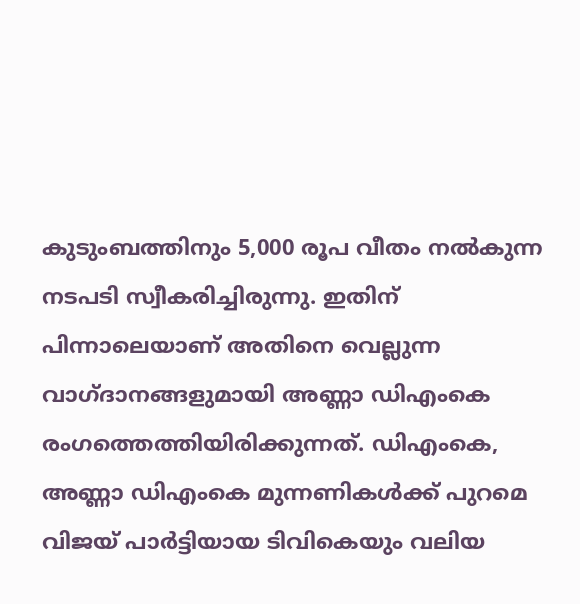കുടുംബത്തിനും 5,000 രൂപ വീതം നൽകുന്ന നടപടി സ്വീകരിച്ചിരുന്നു. ഇതിന് പിന്നാലെയാണ് അതിനെ വെല്ലുന്ന വാഗ്ദാനങ്ങളുമായി അണ്ണാ ഡിഎംകെ രംഗത്തെത്തിയിരിക്കുന്നത്. ഡിഎംകെ, അണ്ണാ ഡിഎംകെ മുന്നണികൾക്ക് പുറമെ വിജയ് പാർട്ടിയായ ടിവികെയും വലിയ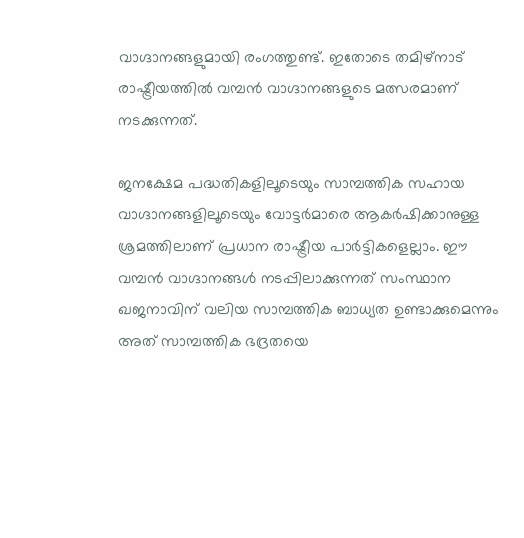വാഗ്ദാനങ്ങളുമായി രംഗത്തുണ്ട്. ഇതോടെ തമിഴ്നാട് രാഷ്ട്രീയത്തിൽ വമ്പൻ വാഗ്ദാനങ്ങളുടെ മത്സരമാണ് നടക്കുന്നത്.

ജനക്ഷേമ പദ്ധതികളിലൂടെയും സാമ്പത്തിക സഹായ വാഗ്ദാനങ്ങളിലൂടെയും വോട്ടർമാരെ ആകർഷിക്കാനുള്ള ശ്രമത്തിലാണ് പ്രധാന രാഷ്ട്രീയ പാർട്ടികളെല്ലാം. ഈ വമ്പൻ വാഗ്ദാനങ്ങൾ നടപ്പിലാക്കുന്നത് സംസ്ഥാന ഖജനാവിന് വലിയ സാമ്പത്തിക ബാധ്യത ഉണ്ടാക്കുമെന്നും അത് സാമ്പത്തിക ഭദ്രതയെ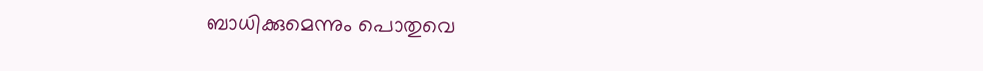ബാധിക്കുമെന്നും പൊതുവെ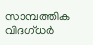സാമ്പത്തിക വിദഗ്ധർ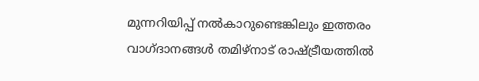മുന്നറിയിപ്പ് നൽകാറുണ്ടെങ്കിലും ഇത്തരം വാഗ്ദാനങ്ങൾ തമിഴ്‌നാട് രാഷ്ട്രീയത്തിൽ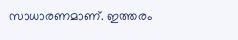സാധാരണമാണ്. ഇത്തരം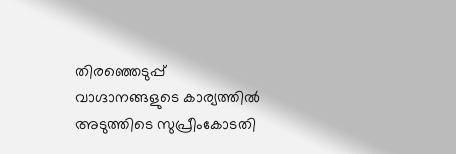തിരഞ്ഞെടുപ്പ് വാഗ്ദാനങ്ങളുടെ കാര്യത്തിൽ അടുത്തിടെ സുപ്രീംകോടതി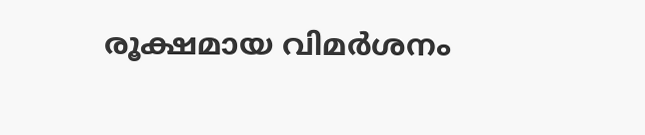രൂക്ഷമായ വിമർശനം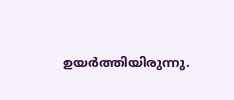ഉയർത്തിയിരുന്നു.